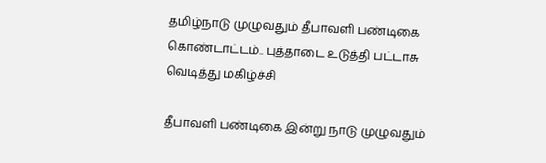தமிழ்நாடு முழுவதும் தீபாவளி பண்டிகை கொண்டாட்டம்.. புத்தாடை உடுத்தி பட்டாசு வெடித்து மகிழ்ச்சி

தீபாவளி பண்டிகை இன்று நாடு முழுவதும்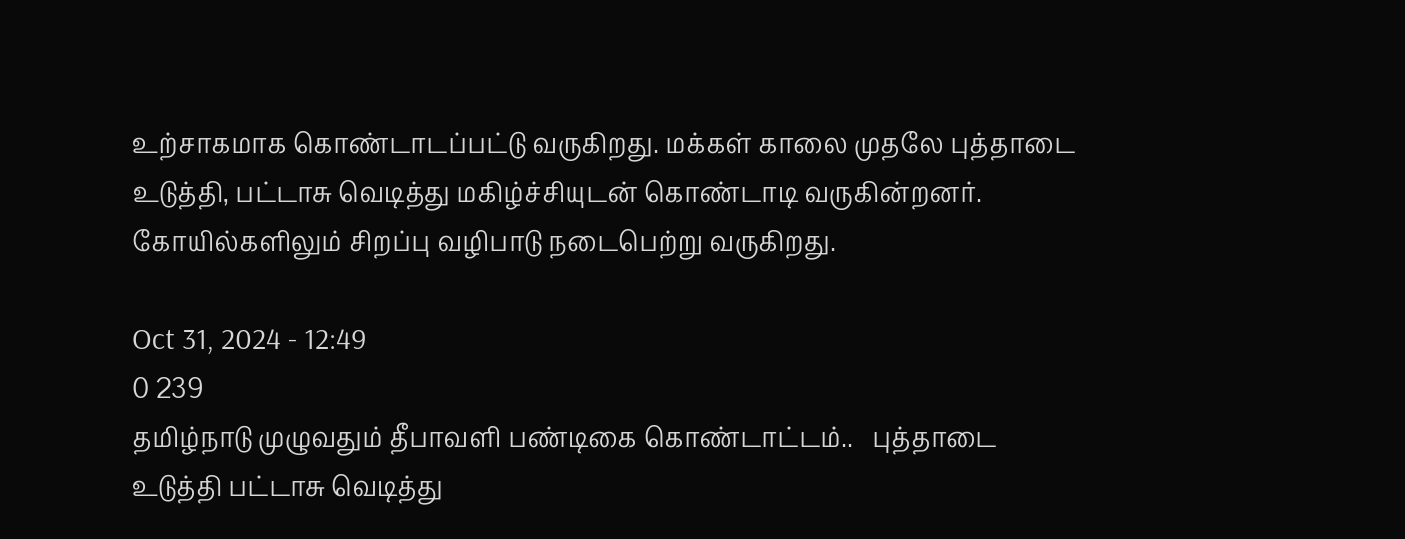உற்சாகமாக கொண்டாடப்பட்டு வருகிறது. மக்கள் காலை முதலே புத்தாடை உடுத்தி, பட்டாசு வெடித்து மகிழ்ச்சியுடன் கொண்டாடி வருகின்றனர். கோயில்களிலும் சிறப்பு வழிபாடு நடைபெற்று வருகிறது.

Oct 31, 2024 - 12:49
0 239
தமிழ்நாடு முழுவதும் தீபாவளி பண்டிகை கொண்டாட்டம்..   புத்தாடை உடுத்தி பட்டாசு வெடித்து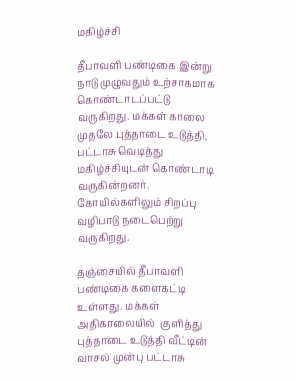மகிழ்ச்சி

தீபாவளி பண்டிகை இன்று நாடு முழுவதும் உற்சாகமாக கொண்டாடப்பட்டு வருகிறது. மக்கள் காலை முதலே புத்தாடை உடுத்தி, பட்டாசு வெடித்து மகிழ்ச்சியுடன் கொண்டாடி வருகின்றனர். கோயில்களிலும் சிறப்பு வழிபாடு நடைபெற்று வருகிறது.

தஞ்சையில் தீபாவளி பண்டிகை களைகட்டி உள்ளது. மக்கள் அதிகாலையில்  குளித்து புத்தாடை உடுத்தி வீட்டின் வாசல் முன்பு பட்டாசு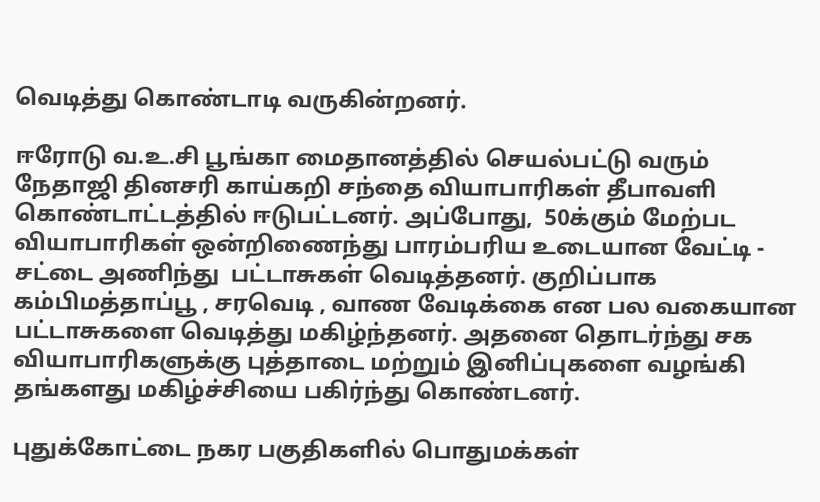வெடித்து கொண்டாடி வருகின்றனர்.

ஈரோடு வ.உ.சி பூங்கா மைதானத்தில் செயல்பட்டு வரும் நேதாஜி தினசரி காய்கறி சந்தை வியாபாரிகள் தீபாவளி கொண்டாட்டத்தில் ஈடுபட்டனர். அப்போது,  50க்கும் மேற்பட வியாபாரிகள் ஒன்றிணைந்து பாரம்பரிய உடையான வேட்டி -  சட்டை அணிந்து  பட்டாசுகள் வெடித்தனர். குறிப்பாக கம்பிமத்தாப்பூ , சரவெடி , வாண வேடிக்கை என பல வகையான பட்டாசுகளை வெடித்து மகிழ்ந்தனர். அதனை தொடர்ந்து சக வியாபாரிகளுக்கு புத்தாடை மற்றும் இனிப்புகளை வழங்கி தங்களது மகிழ்ச்சியை பகிர்ந்து கொண்டனர்.

புதுக்கோட்டை நகர பகுதிகளில் பொதுமக்கள்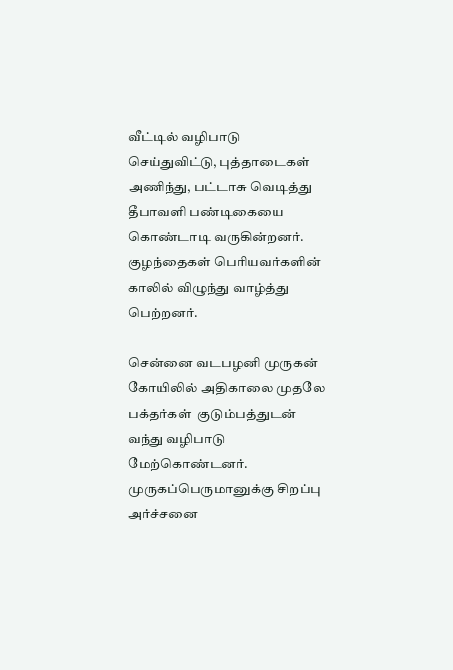வீட்டில் வழிபாடு செய்துவிட்டு, புத்தாடைகள் அணிந்து, பட்டாசு வெடித்து தீபாவளி பண்டிகையை கொண்டாடி வருகின்றனர். குழந்தைகள் பெரியவர்களின் காலில் விழுந்து வாழ்த்து பெற்றனர்.

சென்னை வடபழனி முருகன் கோயிலில் அதிகாலை முதலே பக்தர்கள்  குடும்பத்துடன் வந்து வழிபாடு மேற்கொண்டனர். முருகப்பெருமானுக்கு சிறப்பு அர்ச்சனை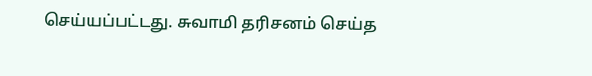செய்யப்பட்டது. சுவாமி தரிசனம் செய்த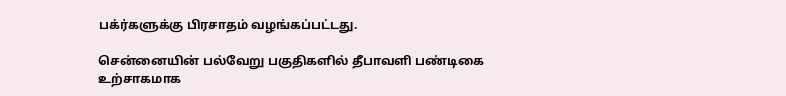பக்ர்களுக்கு பிரசாதம் வழங்கப்பட்டது.

சென்னையின் பல்வேறு பகுதிகளில் தீபாவளி பண்டிகை உற்சாகமாக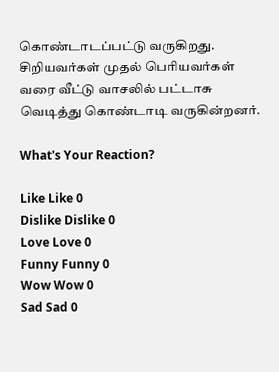கொண்டாடப்பட்டு வருகிறது. சிறியவர்கள் முதல் பெரியவர்கள் வரை வீட்டு வாசலில் பட்டாசு வெடித்து கொண்டாடி வருகின்றனர்.

What's Your Reaction?

Like Like 0
Dislike Dislike 0
Love Love 0
Funny Funny 0
Wow Wow 0
Sad Sad 0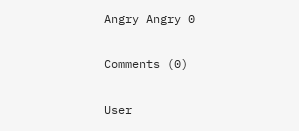Angry Angry 0

Comments (0)

User